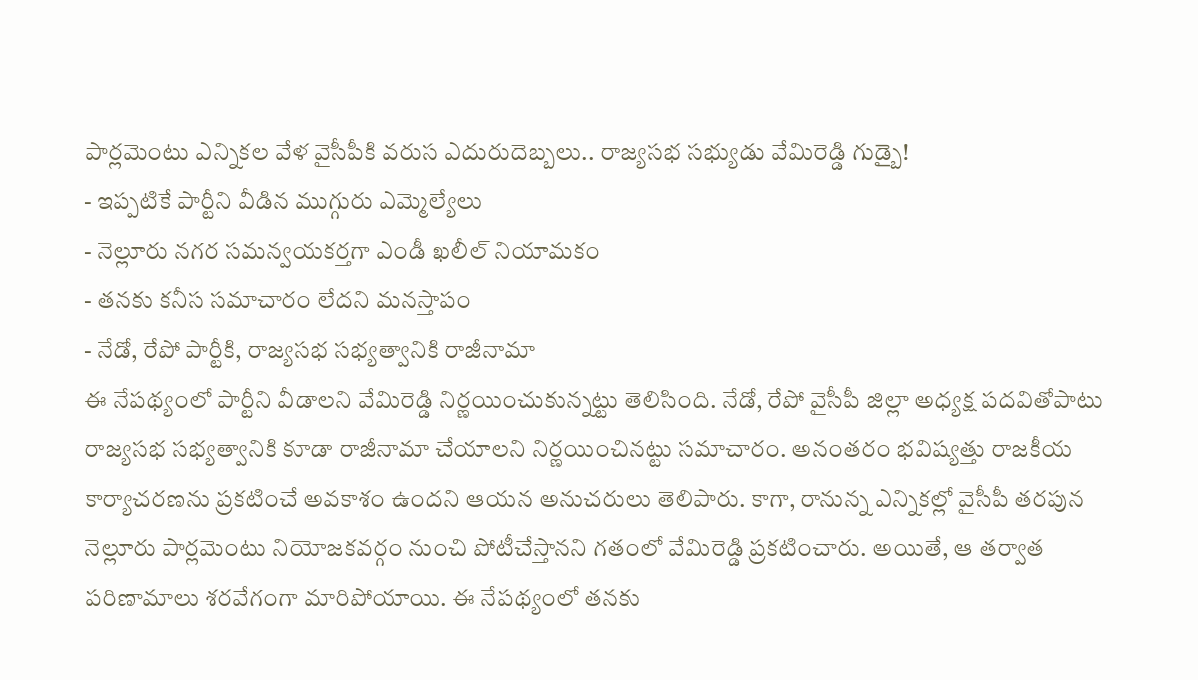పార్లమెంటు ఎన్నికల వేళ వైసీపీకి వరుస ఎదురుదెబ్బలు.. రాజ్యసభ సభ్యుడు వేమిరెడ్డి గుడ్బై!
- ఇప్పటికే పార్టీని వీడిన ముగ్గురు ఎమ్మెల్యేలు
- నెల్లూరు నగర సమన్వయకర్తగా ఎండీ ఖలీల్ నియామకం
- తనకు కనీస సమాచారం లేదని మనస్తాపం
- నేడో, రేపో పార్టీకి, రాజ్యసభ సభ్యత్వానికి రాజీనామా
ఈ నేపథ్యంలో పార్టీని వీడాలని వేమిరెడ్డి నిర్ణయించుకున్నట్టు తెలిసింది. నేడో, రేపో వైసీపీ జిల్లా అధ్యక్ష పదవితోపాటు రాజ్యసభ సభ్యత్వానికి కూడా రాజీనామా చేయాలని నిర్ణయించినట్టు సమాచారం. అనంతరం భవిష్యత్తు రాజకీయ కార్యాచరణను ప్రకటించే అవకాశం ఉందని ఆయన అనుచరులు తెలిపారు. కాగా, రానున్న ఎన్నికల్లో వైసీపీ తరపున నెల్లూరు పార్లమెంటు నియోజకవర్గం నుంచి పోటీచేస్తానని గతంలో వేమిరెడ్డి ప్రకటించారు. అయితే, ఆ తర్వాత పరిణామాలు శరవేగంగా మారిపోయాయి. ఈ నేపథ్యంలో తనకు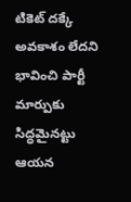టికెట్ దక్కే అవకాశం లేదని భావించి పార్టీ మార్పుకు సిద్ధమైనట్టు ఆయన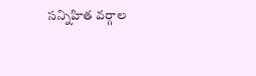సన్నిహిత వర్గాల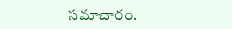సమాచారం.